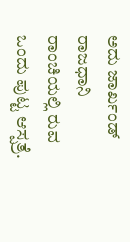ಅದು ಜಾರ್ಖಂಡ್ ರಾಜಧಾನಿ ರಾಂಚಿಯಲ್ಲಿ ರುವ ಒಂದು ಪುಟ್ಟ ಆಸ್ಪತ್ರೆ.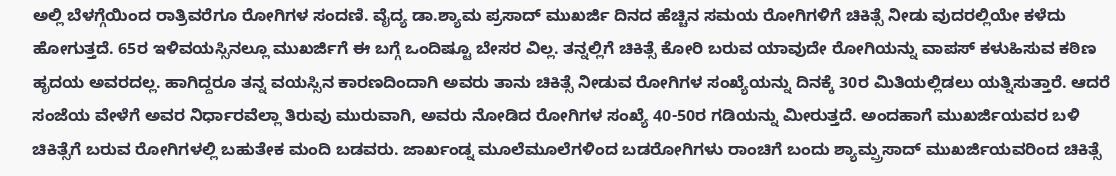ಅಲ್ಲಿ ಬೆಳಗ್ಗೆಯಿಂದ ರಾತ್ರಿವರೆಗೂ ರೋಗಿಗಳ ಸಂದಣಿ. ವೈದ್ಯ ಡಾ.ಶ್ಯಾಮ ಪ್ರಸಾದ್ ಮುಖರ್ಜಿ ದಿನದ ಹೆಚ್ಚಿನ ಸಮಯ ರೋಗಿಗಳಿಗೆ ಚಿಕಿತ್ಸೆ ನೀಡು ವುದರಲ್ಲಿಯೇ ಕಳೆದು ಹೋಗುತ್ತದೆ. 65ರ ಇಳಿವಯಸ್ಸಿನಲ್ಲೂ ಮುಖರ್ಜಿಗೆ ಈ ಬಗ್ಗೆ ಒಂದಿಷ್ಟೂ ಬೇಸರ ವಿಲ್ಲ. ತನ್ನಲ್ಲಿಗೆ ಚಿಕಿತ್ಸೆ ಕೋರಿ ಬರುವ ಯಾವುದೇ ರೋಗಿಯನ್ನು ವಾಪಸ್ ಕಳುಹಿಸುವ ಕಠಿಣ ಹೃದಯ ಅವರದಲ್ಲ. ಹಾಗಿದ್ದರೂ ತನ್ನ ವಯಸ್ಸಿನ ಕಾರಣದಿಂದಾಗಿ ಅವರು ತಾನು ಚಿಕಿತ್ಸೆ ನೀಡುವ ರೋಗಿಗಳ ಸಂಖ್ಯೆಯನ್ನು ದಿನಕ್ಕೆ 30ರ ಮಿತಿಯಲ್ಲಿಡಲು ಯತ್ನಿಸುತ್ತಾರೆ. ಆದರೆ ಸಂಜೆಯ ವೇಳೆಗೆ ಅವರ ನಿರ್ಧಾರವೆಲ್ಲಾ ತಿರುವು ಮುರುವಾಗಿ, ಅವರು ನೋಡಿದ ರೋಗಿಗಳ ಸಂಖ್ಯೆ 40-50ರ ಗಡಿಯನ್ನು ಮೀರುತ್ತದೆ. ಅಂದಹಾಗೆ ಮುಖರ್ಜಿಯವರ ಬಳಿ ಚಿಕಿತ್ಸೆಗೆ ಬರುವ ರೋಗಿಗಳಲ್ಲಿ ಬಹುತೇಕ ಮಂದಿ ಬಡವರು. ಜಾರ್ಖಂಡ್ನ ಮೂಲೆಮೂಲೆಗಳಿಂದ ಬಡರೋಗಿಗಳು ರಾಂಚಿಗೆ ಬಂದು ಶ್ಯಾಮ್ಪ್ರಸಾದ್ ಮುಖರ್ಜಿಯವರಿಂದ ಚಿಕಿತ್ಸೆ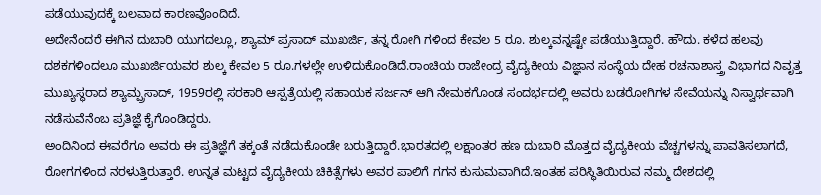ಪಡೆಯುವುದಕ್ಕೆ ಬಲವಾದ ಕಾರಣವೊಂದಿದೆ.
ಅದೇನೆಂದರೆ ಈಗಿನ ದುಬಾರಿ ಯುಗದಲ್ಲೂ, ಶ್ಯಾಮ್ ಪ್ರಸಾದ್ ಮುಖರ್ಜಿ, ತನ್ನ ರೋಗಿ ಗಳಿಂದ ಕೇವಲ 5 ರೂ. ಶುಲ್ಕವನ್ನಷ್ಟೇ ಪಡೆಯುತ್ತಿದ್ದಾರೆ. ಹೌದು. ಕಳೆದ ಹಲವು ದಶಕಗಳಿಂದಲೂ ಮುಖರ್ಜಿಯವರ ಶುಲ್ಕ ಕೇವಲ 5 ರೂ.ಗಳಲ್ಲೇ ಉಳಿದುಕೊಂಡಿದೆ.ರಾಂಚಿಯ ರಾಜೇಂದ್ರ ವೈದ್ಯಕೀಯ ವಿಜ್ಞಾನ ಸಂಸ್ಥೆಯ ದೇಹ ರಚನಾಶಾಸ್ತ್ರ ವಿಭಾಗದ ನಿವೃತ್ತ ಮುಖ್ಯಸ್ಥರಾದ ಶ್ಯಾಮ್ಪ್ರಸಾದ್, 1959ರಲ್ಲಿ ಸರಕಾರಿ ಆಸ್ಪತ್ರೆಯಲ್ಲಿ ಸಹಾಯಕ ಸರ್ಜನ್ ಆಗಿ ನೇಮಕಗೊಂಡ ಸಂದರ್ಭದಲ್ಲಿ ಅವರು ಬಡರೋಗಿಗಳ ಸೇವೆಯನ್ನು ನಿಸ್ವಾರ್ಥವಾಗಿ ನಡೆಸುವೆನೆಂಬ ಪ್ರತಿಜ್ಞೆ ಕೈಗೊಂಡಿದ್ದರು.
ಅಂದಿನಿಂದ ಈವರೆಗೂ ಅವರು ಈ ಪ್ರತಿಜ್ಞೆಗೆ ತಕ್ಕಂತೆ ನಡೆದುಕೊಂಡೇ ಬರುತ್ತಿದ್ದಾರೆ.ಭಾರತದಲ್ಲಿ ಲಕ್ಷಾಂತರ ಹಣ ದುಬಾರಿ ಮೊತ್ತದ ವೈದ್ಯಕೀಯ ವೆಚ್ಚಗಳನ್ನು ಪಾವತಿಸಲಾಗದೆ, ರೋಗಗಳಿಂದ ನರಳುತ್ತಿರುತ್ತಾರೆ. ಉನ್ನತ ಮಟ್ಟದ ವೈದ್ಯಕೀಯ ಚಿಕಿತ್ಸೆಗಳು ಅವರ ಪಾಲಿಗೆ ಗಗನ ಕುಸುಮವಾಗಿದೆ.ಇಂತಹ ಪರಿಸ್ಥಿತಿಯಿರುವ ನಮ್ಮ ದೇಶದಲ್ಲಿ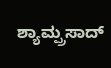ಶ್ಯಾಮ್ಪ್ರಸಾದ್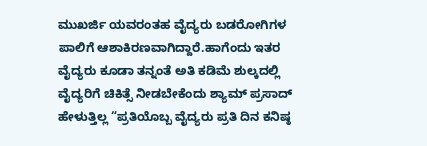ಮುಖರ್ಜಿ ಯವರಂತಹ ವೈದ್ಯರು ಬಡರೋಗಿಗಳ ಪಾಲಿಗೆ ಆಶಾಕಿರಣವಾಗಿದ್ದಾರೆ.ಹಾಗೆಂದು ಇತರ ವೈದ್ಯರು ಕೂಡಾ ತನ್ನಂತೆ ಅತಿ ಕಡಿಮೆ ಶುಲ್ಕದಲ್ಲಿ ವೈದ್ಯರಿಗೆ ಚಿಕಿತ್ಸೆ ನೀಡಬೇಕೆಂದು ಶ್ಯಾಮ್ ಪ್ರಸಾದ್ ಹೇಳುತ್ತಿಲ್ಲ “ಪ್ರತಿಯೊಬ್ಬ ವೈದ್ಯರು ಪ್ರತಿ ದಿನ ಕನಿಷ್ಠ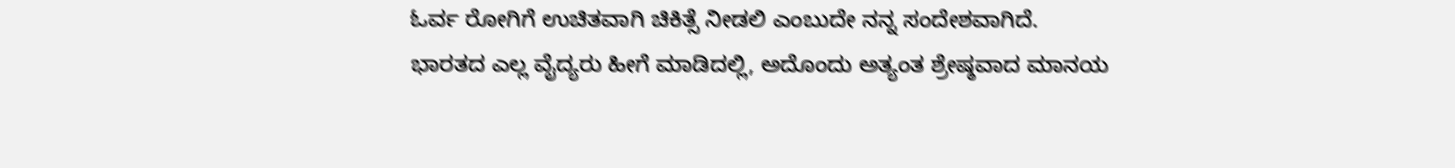ಓರ್ವ ರೋಗಿಗೆ ಉಚಿತವಾಗಿ ಚಿಕಿತ್ಸೆ ನೀಡಲಿ ಎಂಬುದೇ ನನ್ನ ಸಂದೇಶವಾಗಿದೆ.
ಭಾರತದ ಎಲ್ಲ ವೈದ್ಯರು ಹೀಗೆ ಮಾಡಿದಲ್ಲಿ, ಅದೊಂದು ಅತ್ಯಂತ ಶ್ರೇಷ್ಠವಾದ ಮಾನಯ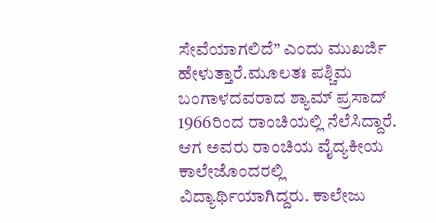ಸೇವೆಯಾಗಲಿದೆ” ಎಂದು ಮುಖರ್ಜಿ ಹೇಳುತ್ತಾರೆ.ಮೂಲತಃ ಪಶ್ಚಿಮ ಬಂಗಾಳದವರಾದ ಶ್ಯಾಮ್ ಪ್ರಸಾದ್ 1966ರಿಂದ ರಾಂಚಿಯಲ್ಲಿ ನೆಲೆಸಿದ್ದಾರೆ. ಆಗ ಅವರು ರಾಂಚಿಯ ವೈದ್ಯಕೀಯ ಕಾಲೇಜೊಂದರಲ್ಲಿ ವಿದ್ಯಾರ್ಥಿಯಾಗಿದ್ದರು. ಕಾಲೇಜು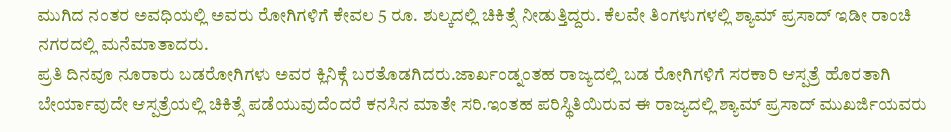ಮುಗಿದ ನಂತರ ಅವಧಿಯಲ್ಲಿ ಅವರು ರೋಗಿಗಳಿಗೆ ಕೇವಲ 5 ರೂ. ಶುಲ್ಕದಲ್ಲಿ ಚಿಕಿತ್ಸೆ ನೀಡುತ್ತಿದ್ದರು. ಕೆಲವೇ ತಿಂಗಳುಗಳಲ್ಲಿ ಶ್ಯಾಮ್ ಪ್ರಸಾದ್ ಇಡೀ ರಾಂಚಿ ನಗರದಲ್ಲಿ ಮನೆಮಾತಾದರು.
ಪ್ರತಿ ದಿನವೂ ನೂರಾರು ಬಡರೋಗಿಗಳು ಅವರ ಕ್ಲಿನಿಕ್ಗೆ ಬರತೊಡಗಿದರು.ಜಾರ್ಖಂಡ್ನಂತಹ ರಾಜ್ಯದಲ್ಲಿ ಬಡ ರೋಗಿಗಳಿಗೆ ಸರಕಾರಿ ಆಸ್ಪತ್ರೆ ಹೊರತಾಗಿ ಬೇರ್ಯಾವುದೇ ಆಸ್ಪತ್ರೆಯಲ್ಲಿ ಚಿಕಿತ್ಸೆ ಪಡೆಯುವುದೆಂದರೆ ಕನಸಿನ ಮಾತೇ ಸರಿ.ಇಂತಹ ಪರಿಸ್ಥಿತಿಯಿರುವ ಈ ರಾಜ್ಯದಲ್ಲಿ ಶ್ಯಾಮ್ ಪ್ರಸಾದ್ ಮುಖರ್ಜಿಯವರು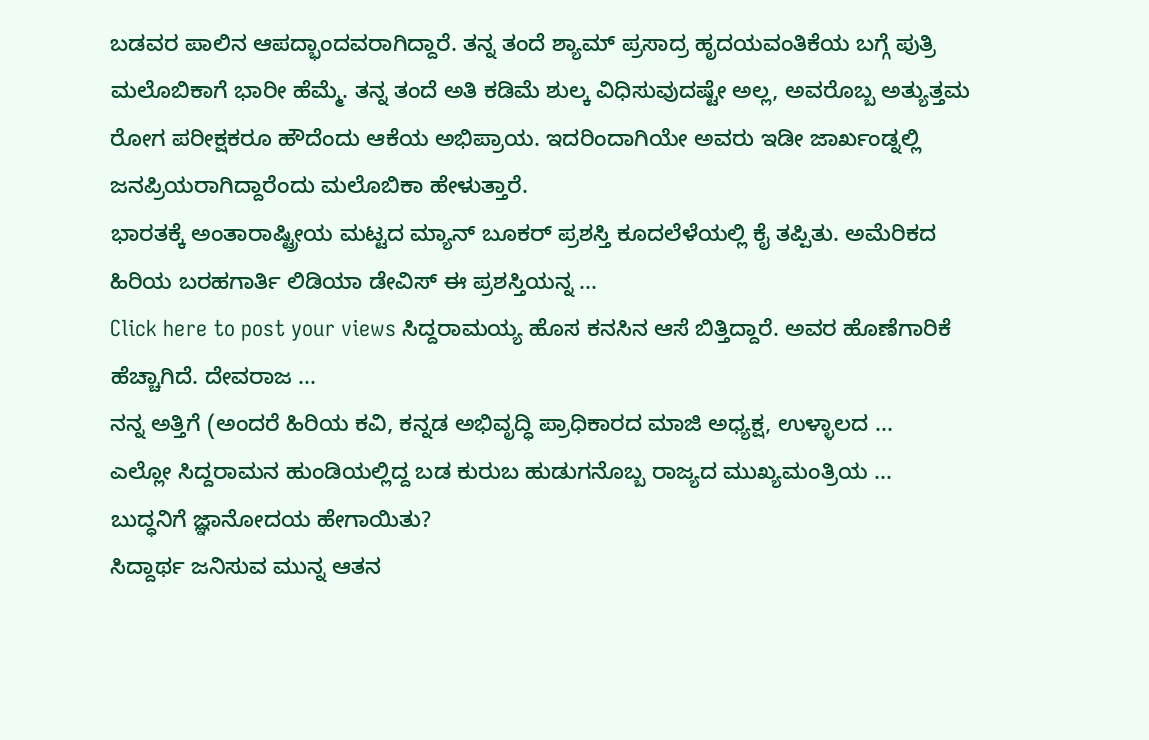ಬಡವರ ಪಾಲಿನ ಆಪದ್ಭಾಂದವರಾಗಿದ್ದಾರೆ. ತನ್ನ ತಂದೆ ಶ್ಯಾಮ್ ಪ್ರಸಾದ್ರ ಹೃದಯವಂತಿಕೆಯ ಬಗ್ಗೆ ಪುತ್ರಿ ಮಲೊಬಿಕಾಗೆ ಭಾರೀ ಹೆಮ್ಮೆ. ತನ್ನ ತಂದೆ ಅತಿ ಕಡಿಮೆ ಶುಲ್ಕ ವಿಧಿಸುವುದಷ್ಟೇ ಅಲ್ಲ, ಅವರೊಬ್ಬ ಅತ್ಯುತ್ತಮ ರೋಗ ಪರೀಕ್ಷಕರೂ ಹೌದೆಂದು ಆಕೆಯ ಅಭಿಪ್ರಾಯ. ಇದರಿಂದಾಗಿಯೇ ಅವರು ಇಡೀ ಜಾರ್ಖಂಡ್ನಲ್ಲಿ ಜನಪ್ರಿಯರಾಗಿದ್ದಾರೆಂದು ಮಲೊಬಿಕಾ ಹೇಳುತ್ತಾರೆ.
ಭಾರತಕ್ಕೆ ಅಂತಾರಾಷ್ಟ್ರೀಯ ಮಟ್ಟದ ಮ್ಯಾನ್ ಬೂಕರ್ ಪ್ರಶಸ್ತಿ ಕೂದಲೆಳೆಯಲ್ಲಿ ಕೈ ತಪ್ಪಿತು. ಅಮೆರಿಕದ ಹಿರಿಯ ಬರಹಗಾರ್ತಿ ಲಿಡಿಯಾ ಡೇವಿಸ್ ಈ ಪ್ರಶಸ್ತಿಯನ್ನ ...
Click here to post your views ಸಿದ್ದರಾಮಯ್ಯ ಹೊಸ ಕನಸಿನ ಆಸೆ ಬಿತ್ತಿದ್ದಾರೆ. ಅವರ ಹೊಣೆಗಾರಿಕೆ ಹೆಚ್ಚಾಗಿದೆ. ದೇವರಾಜ ...
ನನ್ನ ಅತ್ತಿಗೆ (ಅಂದರೆ ಹಿರಿಯ ಕವಿ, ಕನ್ನಡ ಅಭಿವೃದ್ಧಿ ಪ್ರಾಧಿಕಾರದ ಮಾಜಿ ಅಧ್ಯಕ್ಷ, ಉಳ್ಳಾಲದ ...
ಎಲ್ಲೋ ಸಿದ್ದರಾಮನ ಹುಂಡಿಯಲ್ಲಿದ್ದ ಬಡ ಕುರುಬ ಹುಡುಗನೊಬ್ಬ ರಾಜ್ಯದ ಮುಖ್ಯಮಂತ್ರಿಯ ...
ಬುದ್ಧನಿಗೆ ಜ್ಞಾನೋದಯ ಹೇಗಾಯಿತು?
ಸಿದ್ದಾರ್ಥ ಜನಿಸುವ ಮುನ್ನ ಆತನ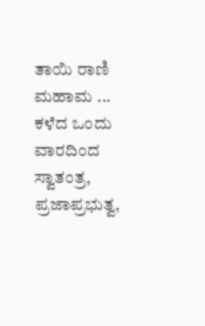ತಾಯಿ ರಾಣಿ ಮಹಾಮ ...
ಕಳೆದ ಒಂದು ವಾರದಿಂದ ಸ್ವಾತಂತ್ರ, ಪ್ರಜಾಪ್ರಭುತ್ವ,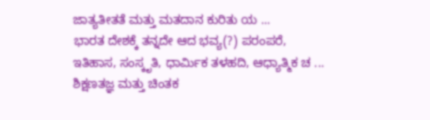ಜಾತ್ಯತೀತತೆ ಮತ್ತು ಮತದಾನ ಕುರಿತು ಯ ...
ಭಾರತ ದೇಶಕ್ಕೆ ತನ್ನದೇ ಆದ ಭವ್ಯ(?) ಪರಂಪರೆ, ಇತಿಹಾಸ, ಸಂಸ್ಕೃತಿ, ಧಾರ್ಮಿಕ ತಳಹದಿ, ಆಧ್ಯಾತ್ಮಿಕ ಚ ...
ಶಿಕ್ಷಣತಜ್ಞ ಮತ್ತು ಚಿಂತಕ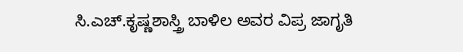ಸಿ.ಎಚ್.ಕೃಷ್ಣಶಾಸ್ತ್ರಿ ಬಾಳಿಲ ಅವರ ವಿಪ್ರ ಜಾಗೃತಿ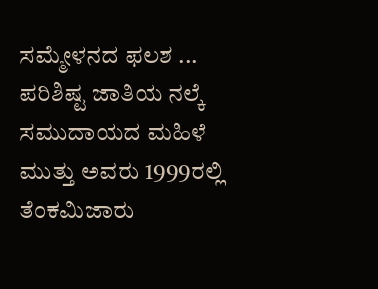ಸಮ್ಮೇಳನದ ಫಲಶ ...
ಪರಿಶಿಷ್ಟ ಜಾತಿಯ ನಲ್ಕೆ ಸಮುದಾಯದ ಮಹಿಳೆ ಮುತ್ತು ಅವರು 1999ರಲ್ಲಿ ತೆಂಕಮಿಜಾರು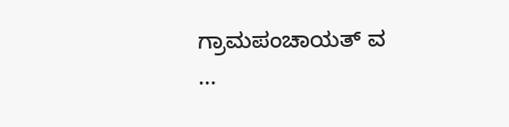ಗ್ರಾಮಪಂಚಾಯತ್ ವ ...